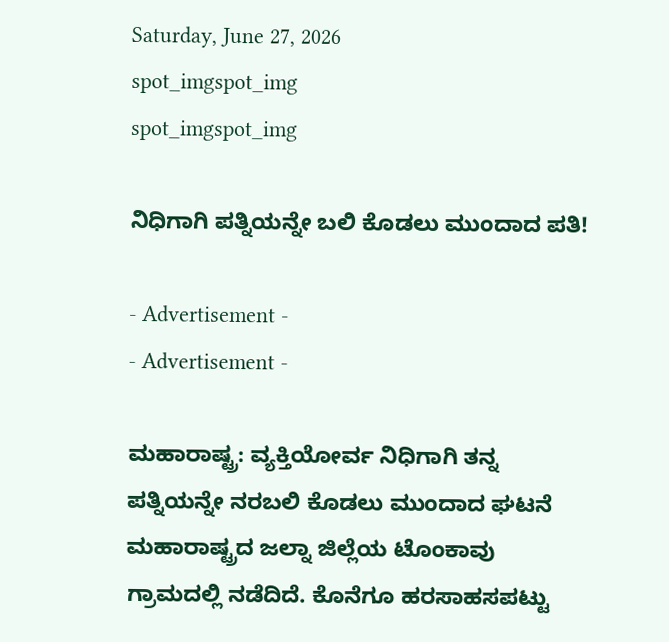Saturday, June 27, 2026
spot_imgspot_img
spot_imgspot_img

ನಿಧಿಗಾಗಿ ಪತ್ನಿಯನ್ನೇ ಬಲಿ ಕೊಡಲು ಮುಂದಾದ ಪತಿ!

- Advertisement -
- Advertisement -

ಮಹಾರಾಷ್ಟ್ರ: ವ್ಯಕ್ತಿಯೋರ್ವ ನಿಧಿಗಾಗಿ ತನ್ನ ಪತ್ನಿಯನ್ನೇ ನರಬಲಿ ಕೊಡಲು ಮುಂದಾದ ಘಟನೆ ಮಹಾರಾಷ್ಟ್ರದ ಜಲ್ನಾ ಜಿಲ್ಲೆಯ ಟೊಂಕಾವು ಗ್ರಾಮದಲ್ಲಿ ನಡೆದಿದೆ. ಕೊನೆಗೂ ಹರಸಾಹಸಪಟ್ಟು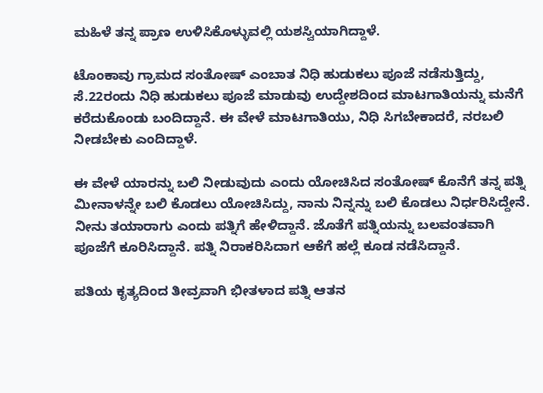ಮಹಿಳೆ ತನ್ನ ಪ್ರಾಣ ಉಳಿಸಿಕೊಳ್ಳುವಲ್ಲಿ ಯಶಸ್ವಿಯಾಗಿದ್ದಾಳೆ.

ಟೊಂಕಾವು ಗ್ರಾಮದ ಸಂತೋಷ್ ಎಂಬಾತ ನಿಧಿ ಹುಡುಕಲು ಪೂಜೆ ನಡೆಸುತ್ತಿದ್ದು, ಸೆ.22ರಂದು ನಿಧಿ ಹುಡುಕಲು ಪೂಜೆ ಮಾಡುವು ಉದ್ದೇಶದಿಂದ ಮಾಟಗಾತಿಯನ್ನು ಮನೆಗೆ ಕರೆದುಕೊಂಡು ಬಂದಿದ್ದಾನೆ. ಈ ವೇಳೆ ಮಾಟಗಾತಿಯು, ನಿಧಿ ಸಿಗಬೇಕಾದರೆ, ನರಬಲಿ ನೀಡಬೇಕು ಎಂದಿದ್ದಾಳೆ.

ಈ ವೇಳೆ ಯಾರನ್ನು ಬಲಿ ನೀಡುವುದು ಎಂದು ಯೋಚಿಸಿದ ಸಂತೋಷ್ ಕೊನೆಗೆ ತನ್ನ ಪತ್ನಿ ಮೀನಾಳನ್ನೇ ಬಲಿ ಕೊಡಲು ಯೋಚಿಸಿದ್ದು, ನಾನು ನಿನ್ನನ್ನು ಬಲಿ ಕೊಡಲು ನಿರ್ಧರಿಸಿದ್ದೇನೆ. ನೀನು ತಯಾರಾಗು ಎಂದು ಪತ್ನಿಗೆ ಹೇಳಿದ್ದಾನೆ. ಜೊತೆಗೆ ಪತ್ನಿಯನ್ನು ಬಲವಂತವಾಗಿ ಪೂಜೆಗೆ ಕೂರಿಸಿದ್ದಾನೆ. ಪತ್ನಿ ನಿರಾಕರಿಸಿದಾಗ ಆಕೆಗೆ ಹಲ್ಲೆ ಕೂಡ ನಡೆಸಿದ್ದಾನೆ.

ಪತಿಯ ಕೃತ್ಯದಿಂದ ತೀವ್ರವಾಗಿ ಭೀತಳಾದ ಪತ್ನಿ ಆತನ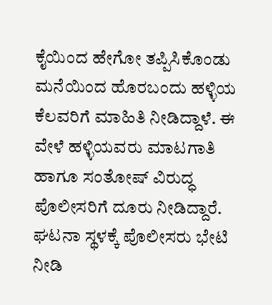ಕೈಯಿಂದ ಹೇಗೋ ತಪ್ಪಿಸಿಕೊಂಡು ಮನೆಯಿಂದ ಹೊರಬಂದು ಹಳ್ಳಿಯ ಕೆಲವರಿಗೆ ಮಾಹಿತಿ ನೀಡಿದ್ದಾಳೆ. ಈ ವೇಳೆ ಹಳ್ಳಿಯವರು ಮಾಟಗಾತಿ ಹಾಗೂ ಸಂತೋಷ್ ವಿರುದ್ಧ ಪೊಲೀಸರಿಗೆ ದೂರು ನೀಡಿದ್ದಾರೆ. ಘಟನಾ ಸ್ಥಳಕ್ಕೆ ಪೊಲೀಸರು ಭೇಟಿ ನೀಡಿ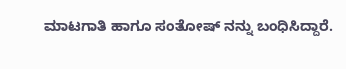ಮಾಟಗಾತಿ ಹಾಗೂ ಸಂತೋಷ್ ನನ್ನು ಬಂಧಿಸಿದ್ದಾರೆ.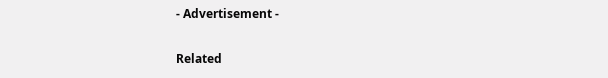- Advertisement -

Related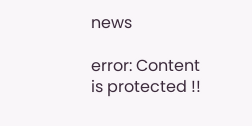news

error: Content is protected !!